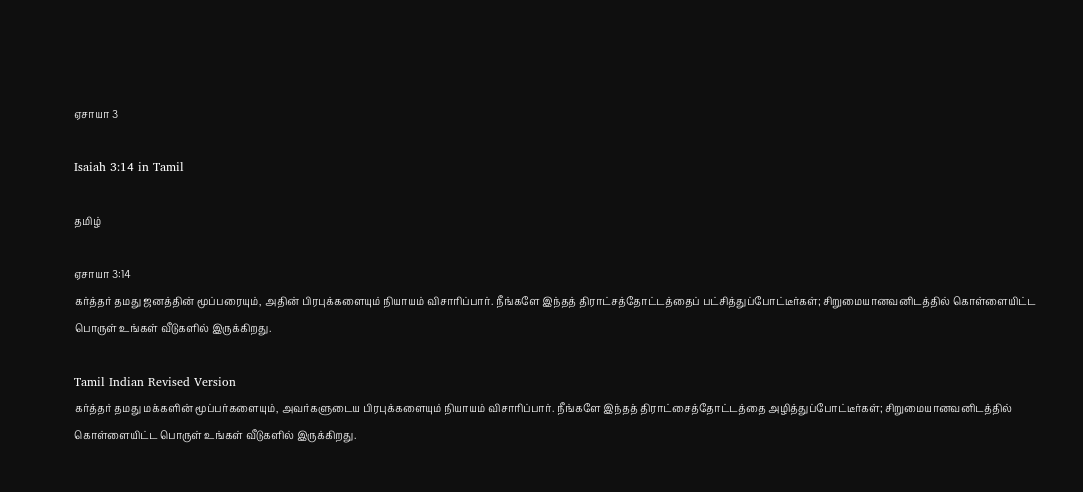ஏசாயா 3

Isaiah 3:14 in Tamil

தமிழ்

ஏசாயா 3:14
கர்த்தர் தமது ஜனத்தின் மூப்பரையும், அதின் பிரபுக்களையும் நியாயம் விசாரிப்பார். நீங்களே இந்தத் திராட்சத்தோட்டத்தைப் பட்சித்துப்போட்டீர்கள்; சிறுமையானவனிடத்தில் கொள்ளையிட்ட பொருள் உங்கள் வீடுகளில் இருக்கிறது.

Tamil Indian Revised Version
கர்த்தர் தமது மக்களின் மூப்பர்களையும், அவர்களுடைய பிரபுக்களையும் நியாயம் விசாரிப்பார். நீங்களே இந்தத் திராட்சைத்தோட்டத்தை அழித்துப்போட்டீர்கள்; சிறுமையானவனிடத்தில் கொள்ளையிட்ட பொருள் உங்கள் வீடுகளில் இருக்கிறது.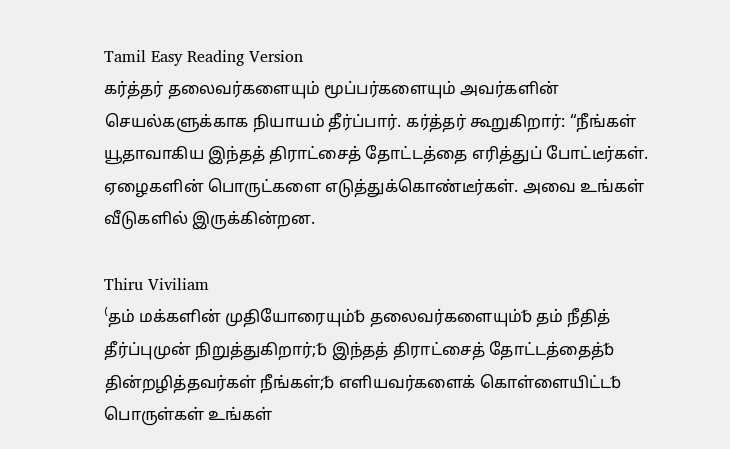Tamil Easy Reading Version
கர்த்தர் தலைவர்களையும் மூப்பர்களையும் அவர்களின் செயல்களுக்காக நியாயம் தீர்ப்பார். கர்த்தர் கூறுகிறார்: “நீங்கள் யூதாவாகிய இந்தத் திராட்சைத் தோட்டத்தை எரித்துப் போட்டீர்கள். ஏழைகளின் பொருட்களை எடுத்துக்கொண்டீர்கள். அவை உங்கள் வீடுகளில் இருக்கின்றன.

Thiru Viviliam
⁽தம் மக்களின் முதியோரையும்␢ தலைவர்களையும்␢ தம் நீதித் தீர்ப்புமுன் நிறுத்துகிறார்;␢ இந்தத் திராட்சைத் தோட்டத்தைத்␢ தின்றழித்தவர்கள் நீங்கள்;␢ எளியவர்களைக் கொள்ளையிட்ட␢ பொருள்கள் உங்கள்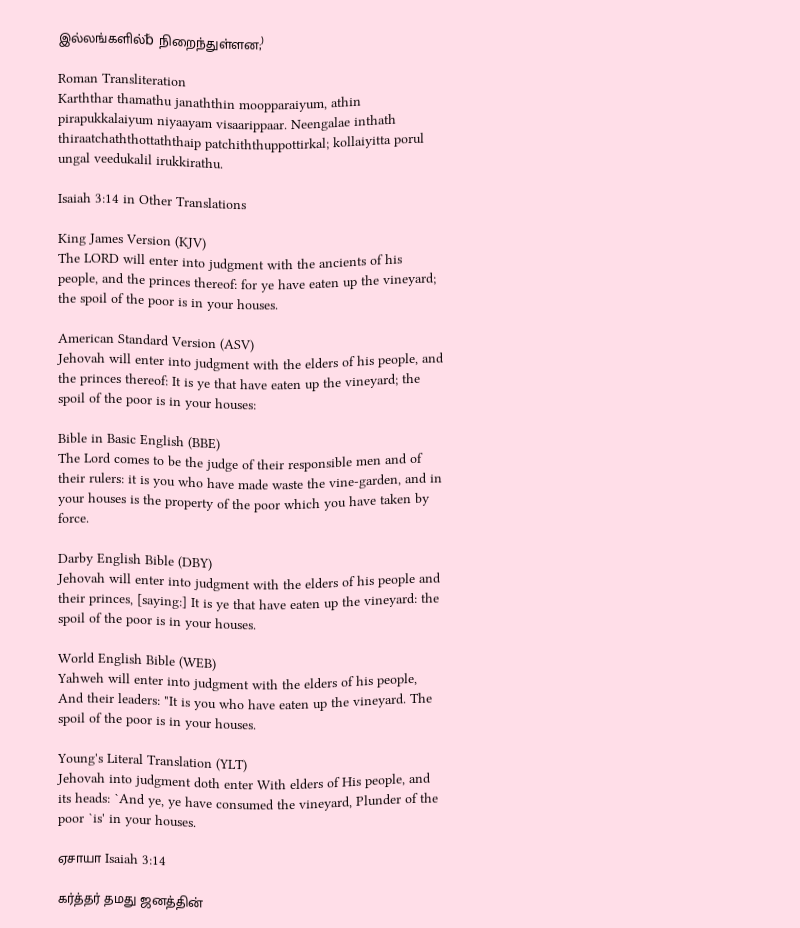இல்லங்களில்␢ நிறைந்துள்ளன;⁾

Roman Transliteration
Karththar thamathu janaththin moopparaiyum, athin pirapukkalaiyum niyaayam visaarippaar. Neengalae inthath thiraatchaththottaththaip patchiththuppottirkal; kollaiyitta porul ungal veedukalil irukkirathu.

Isaiah 3:14 in Other Translations

King James Version (KJV)
The LORD will enter into judgment with the ancients of his people, and the princes thereof: for ye have eaten up the vineyard; the spoil of the poor is in your houses.

American Standard Version (ASV)
Jehovah will enter into judgment with the elders of his people, and the princes thereof: It is ye that have eaten up the vineyard; the spoil of the poor is in your houses:

Bible in Basic English (BBE)
The Lord comes to be the judge of their responsible men and of their rulers: it is you who have made waste the vine-garden, and in your houses is the property of the poor which you have taken by force.

Darby English Bible (DBY)
Jehovah will enter into judgment with the elders of his people and their princes, [saying:] It is ye that have eaten up the vineyard: the spoil of the poor is in your houses.

World English Bible (WEB)
Yahweh will enter into judgment with the elders of his people, And their leaders: "It is you who have eaten up the vineyard. The spoil of the poor is in your houses.

Young's Literal Translation (YLT)
Jehovah into judgment doth enter With elders of His people, and its heads: `And ye, ye have consumed the vineyard, Plunder of the poor `is' in your houses.

ஏசாயா Isaiah 3:14

கர்த்தர் தமது ஜனத்தின்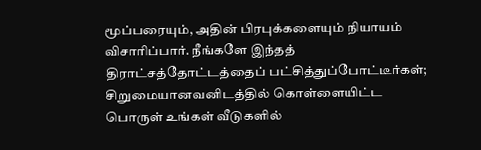மூப்பரையும், அதின் பிரபுக்களையும் நியாயம் விசாரிப்பார். நீங்களே இந்தத் திராட்சத்தோட்டத்தைப் பட்சித்துப்போட்டீர்கள்; சிறுமையானவனிடத்தில் கொள்ளையிட்ட பொருள் உங்கள் வீடுகளில்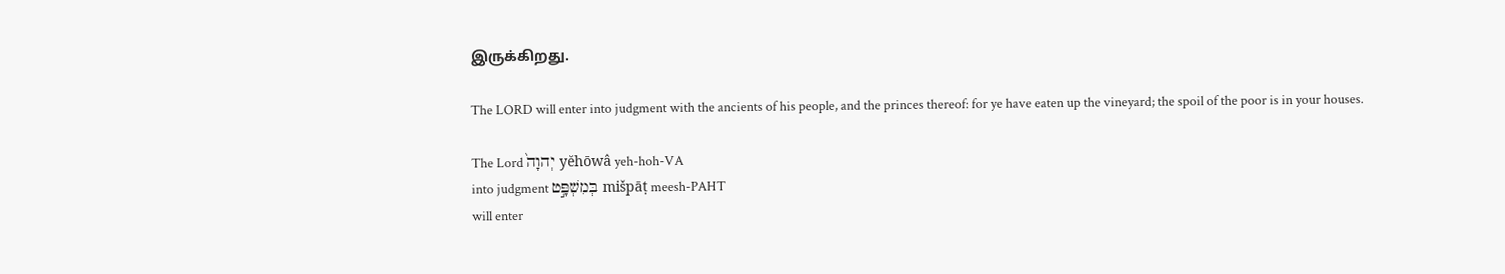இருக்கிறது.

The LORD will enter into judgment with the ancients of his people, and the princes thereof: for ye have eaten up the vineyard; the spoil of the poor is in your houses.

The Lord יְהוָה֙ yĕhōwâ yeh-hoh-VA
into judgment בְּמִשְׁפָּ֣ט mišpāṭ meesh-PAHT
will enter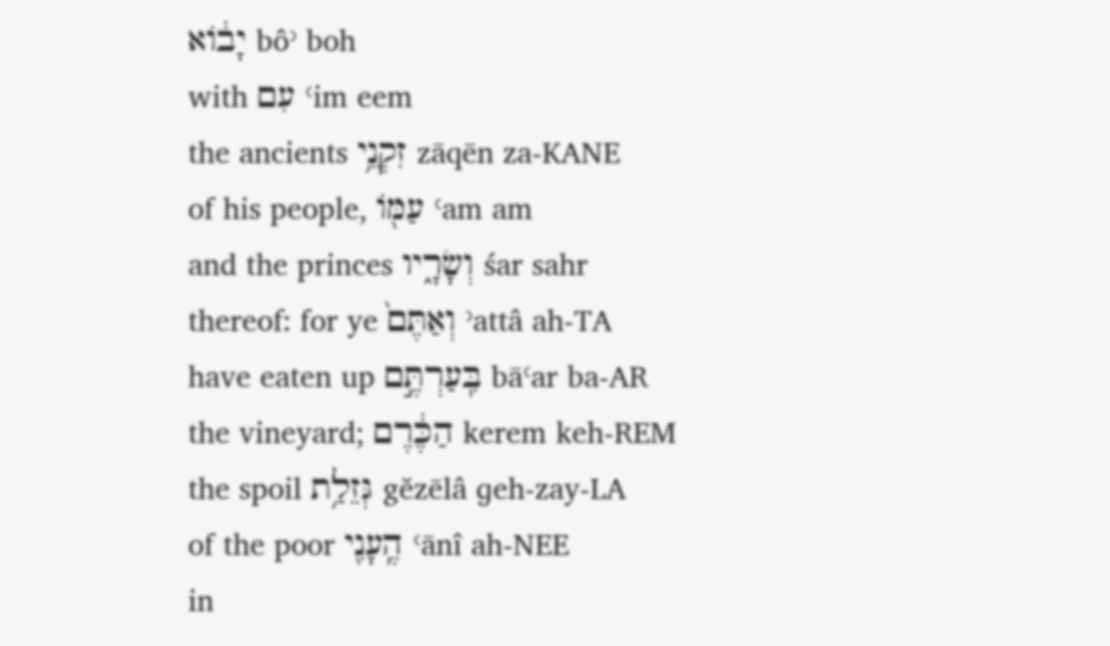יָב֔וֹא bôʾ boh
with עִם ʿim eem
the ancients זִקְנֵ֥י zāqēn za-KANE
of his people, עַמּ֖וֹ ʿam am
and the princes וְשָׂרָ֑יו śar sahr
thereof: for ye וְאַתֶּם֙ ʾattâ ah-TA
have eaten up בִּֽעַרְתֶּ֣ם bāʿar ba-AR
the vineyard; הַכֶּ֔רֶם kerem keh-REM
the spoil גְּזֵלַ֥ת gĕzēlâ ɡeh-zay-LA
of the poor הֶֽעָנִ֖י ʿānî ah-NEE
in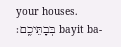your houses. בְּבָתֵּיכֶֽם׃ bayit ba-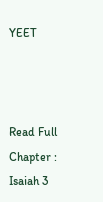YEET



Read Full Chapter : Isaiah 3